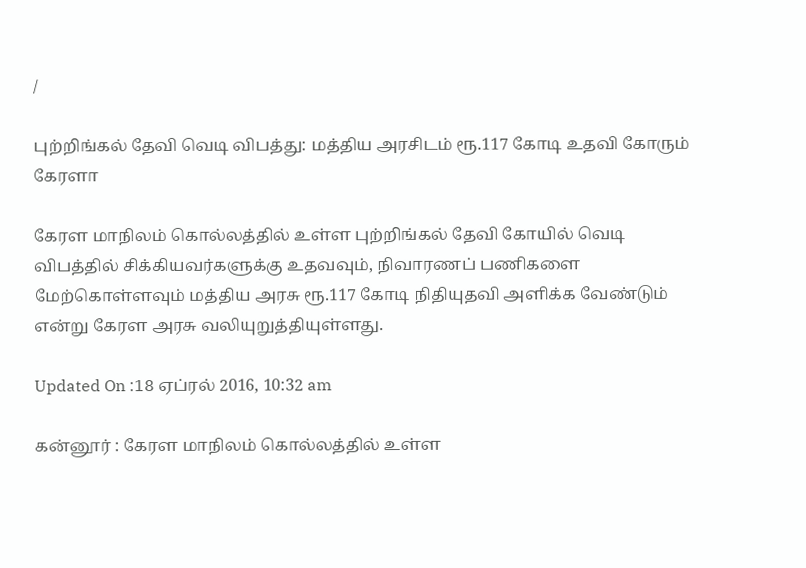/

புற்றிங்கல் தேவி வெடி விபத்து: மத்திய அரசிடம் ரூ.117 கோடி உதவி கோரும் கேரளா

கேரள மாநிலம் கொல்லத்தில் உள்ள புற்றிங்கல் தேவி கோயில் வெடி விபத்தில் சிக்கியவர்களுக்கு உதவவும், நிவாரணப் பணிகளை மேற்கொள்ளவும் மத்திய அரசு ரூ.117 கோடி நிதியுதவி அளிக்க வேண்டும் என்று கேரள அரசு வலியுறுத்தியுள்ளது.

Updated On :18 ஏப்ரல் 2016, 10:32 am

கன்னூர் : கேரள மாநிலம் கொல்லத்தில் உள்ள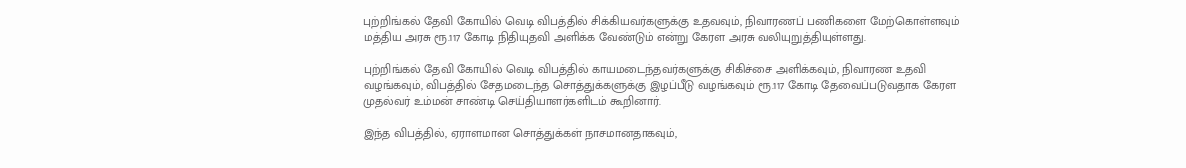புற்றிங்கல் தேவி கோயில் வெடி விபத்தில் சிக்கியவர்களுக்கு உதவவும், நிவாரணப் பணிகளை மேற்கொள்ளவும் மத்திய அரசு ரூ.117 கோடி நிதியுதவி அளிக்க வேண்டும் என்று கேரள அரசு வலியுறுத்தியுள்ளது.

புற்றிங்கல் தேவி கோயில் வெடி விபத்தில் காயமடைந்தவர்களுக்கு சிகிச்சை அளிக்கவும், நிவாரண உதவி வழங்கவும், விபத்தில் சேதமடைந்த சொத்துக்களுக்கு இழப்பீடு வழங்கவும் ரூ.117 கோடி தேவைப்படுவதாக கேரள முதல்வர் உம்மன் சாண்டி செய்தியாளர்களிடம் கூறினார்.

இந்த விபத்தில், ஏராளமான சொத்துக்கள் நாசமானதாகவும்,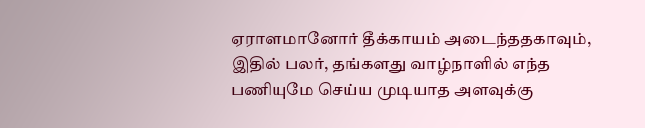ஏராளமானோர் தீக்காயம் அடைந்ததகாவும், இதில் பலர், தங்களது வாழ்நாளில் எந்த பணியுமே செய்ய முடியாத அளவுக்கு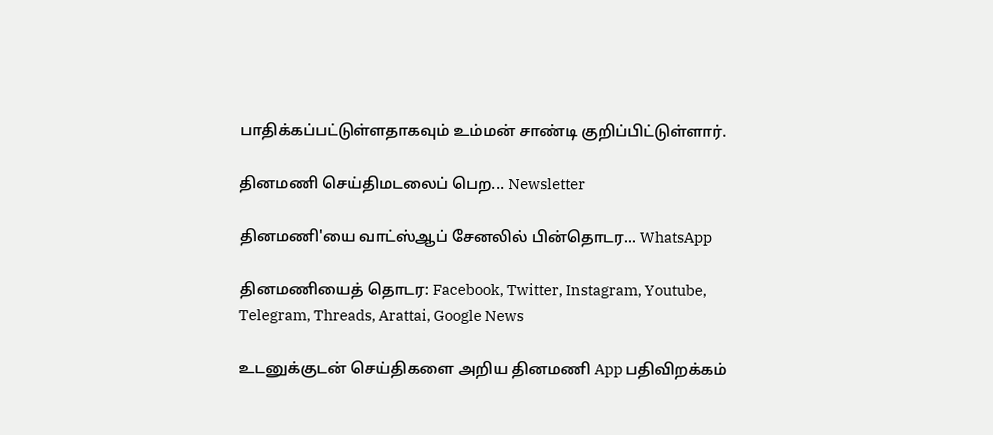பாதிக்கப்பட்டுள்ளதாகவும் உம்மன் சாண்டி குறிப்பிட்டுள்ளார்.

தினமணி செய்திமடலைப் பெற... Newsletter

தினமணி'யை வாட்ஸ்ஆப் சேனலில் பின்தொடர... WhatsApp

தினமணியைத் தொடர: Facebook, Twitter, Instagram, Youtube, Telegram, Threads, Arattai, Google News

உடனுக்குடன் செய்திகளை அறிய தினமணி App பதிவிறக்கம்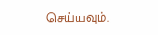செய்யவும்.